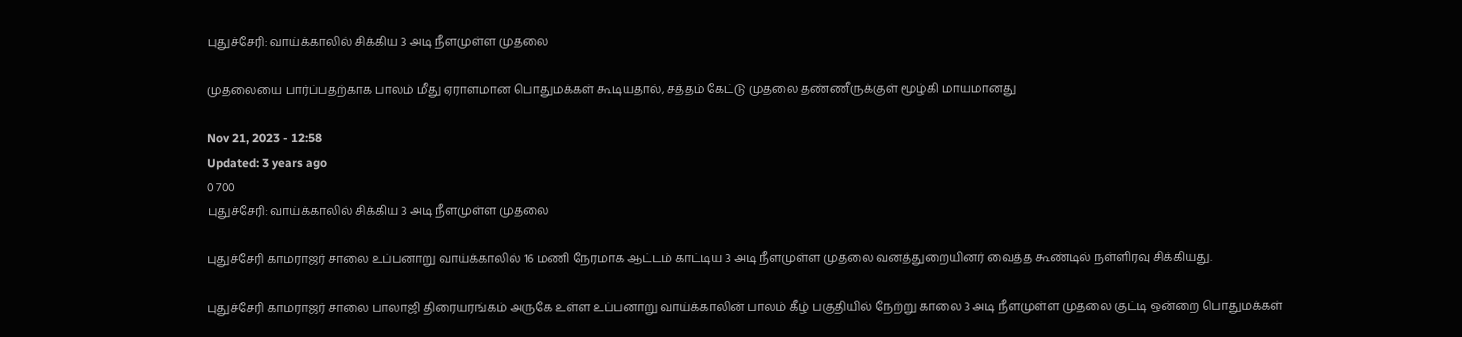புதுச்சேரி: வாய்க்காலில் சிக்கிய 3 அடி நீளமுள்ள முதலை

முதலையை பார்ப்பதற்காக பாலம் மீது ஏராளமான பொதுமக்கள் கூடியதால், சத்தம் கேட்டு முதலை தண்ணீருக்குள் மூழ்கி மாயமானது

Nov 21, 2023 - 12:58
Updated: 3 years ago
0 700
புதுச்சேரி: வாய்க்காலில் சிக்கிய 3 அடி நீளமுள்ள முதலை

புதுச்சேரி காமராஜர் சாலை உப்பனாறு வாய்க்காலில் 16 மணி நேரமாக ஆட்டம் காட்டிய 3 அடி நீளமுள்ள முதலை வனத்துறையினர் வைத்த கூண்டில் நள்ளிரவு சிக்கியது.

புதுச்சேரி காமராஜர் சாலை பாலாஜி திரையரங்கம் அருகே உள்ள உப்பனாறு வாய்க்காலின் பாலம் கீழ் பகுதியில் நேற்று காலை 3 அடி நீளமுள்ள முதலை குட்டி ஒன்றை பொதுமக்கள்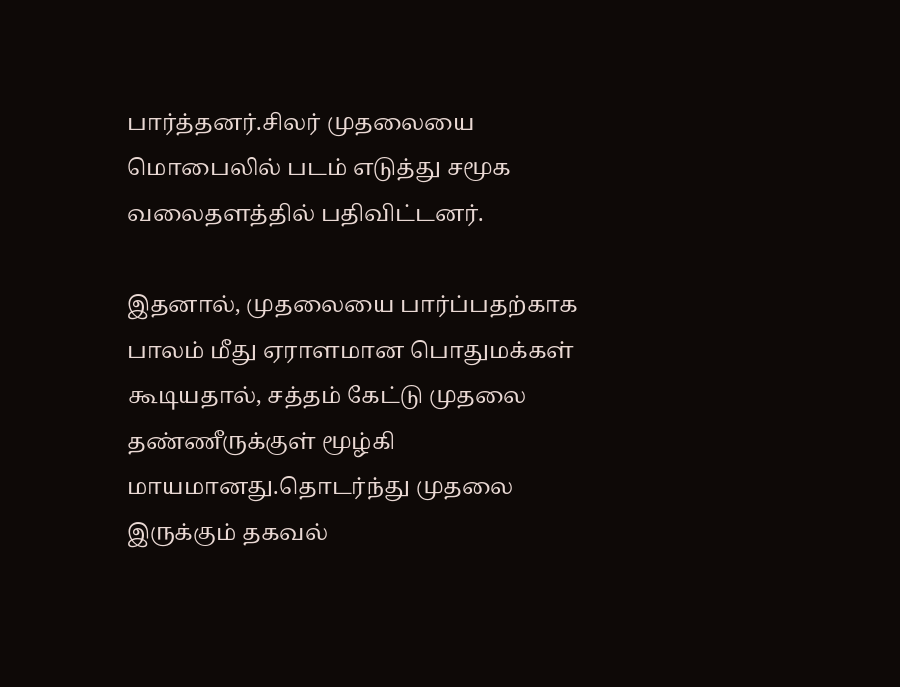பார்த்தனர்.சிலர் முதலையை மொபைலில் படம் எடுத்து சமூக வலைதளத்தில் பதிவிட்டனர்.

இதனால், முதலையை பார்ப்பதற்காக பாலம் மீது ஏராளமான பொதுமக்கள் கூடியதால், சத்தம் கேட்டு முதலை தண்ணீருக்குள் மூழ்கி மாயமானது.தொடர்ந்து முதலை இருக்கும் தகவல்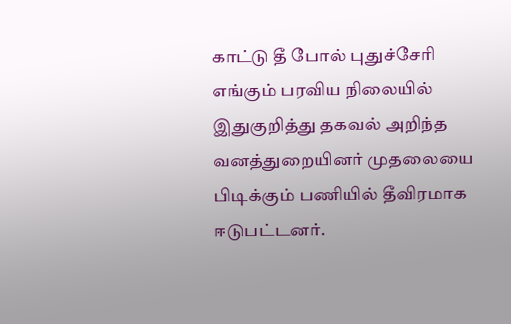காட்டு தீ போல் புதுச்சேரி எங்கும் பரவிய நிலையில் இதுகுறித்து தகவல் அறிந்த வனத்துறையினர் முதலையை பிடிக்கும் பணியில் தீவிரமாக ஈடுபட்டனர்.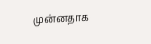முன்னதாக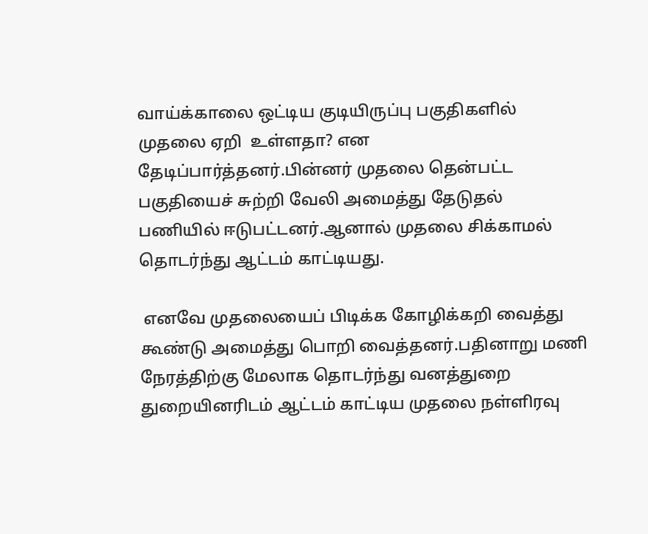வாய்க்காலை ஒட்டிய குடியிருப்பு பகுதிகளில் முதலை ஏறி  உள்ளதா? என தேடிப்பார்த்தனர்.பின்னர் முதலை தென்பட்ட பகுதியைச் சுற்றி வேலி அமைத்து தேடுதல் பணியில் ஈடுபட்டனர்.ஆனால் முதலை சிக்காமல் தொடர்ந்து ஆட்டம் காட்டியது.

 எனவே முதலையைப் பிடிக்க கோழிக்கறி வைத்து கூண்டு அமைத்து பொறி வைத்தனர்.பதினாறு மணி நேரத்திற்கு மேலாக தொடர்ந்து வனத்துறை துறையினரிடம் ஆட்டம் காட்டிய முதலை நள்ளிரவு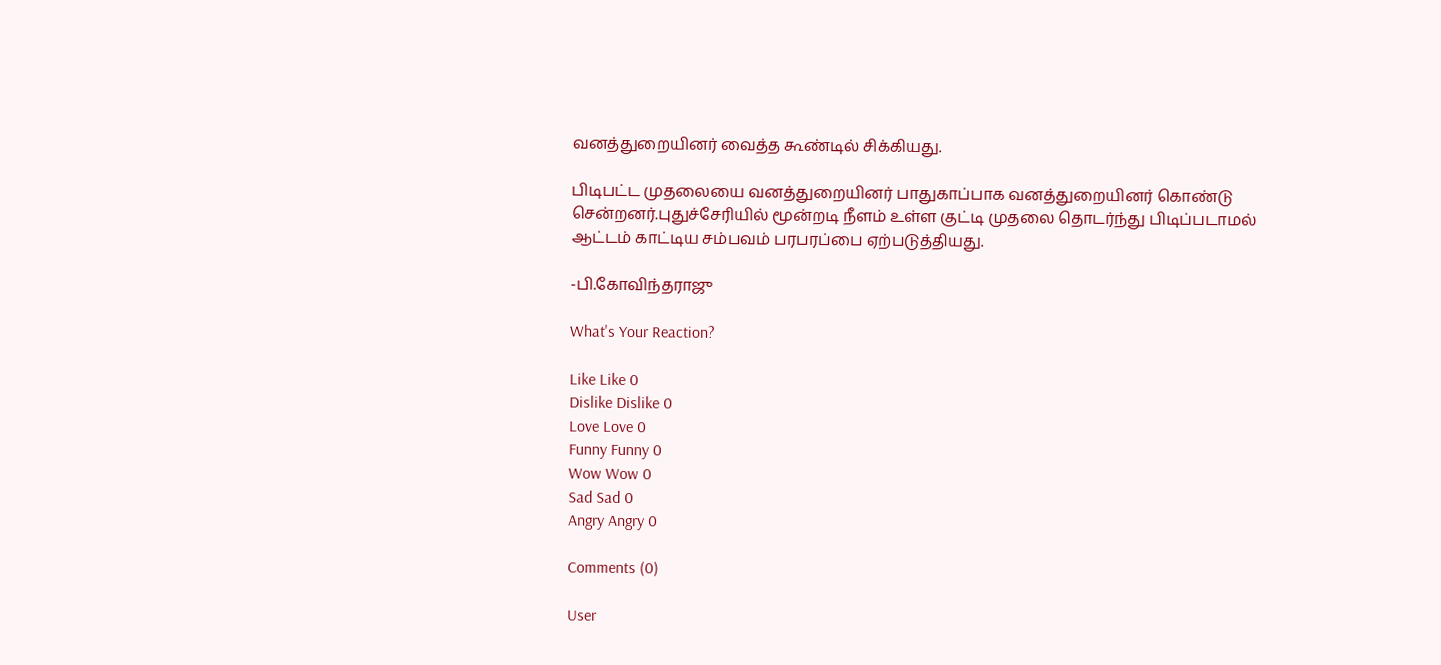வனத்துறையினர் வைத்த கூண்டில் சிக்கியது.

பிடிபட்ட முதலையை வனத்துறையினர் பாதுகாப்பாக வனத்துறையினர் கொண்டு சென்றனர்.புதுச்சேரியில் மூன்றடி நீளம் உள்ள குட்டி முதலை தொடர்ந்து பிடிப்படாமல் ஆட்டம் காட்டிய சம்பவம் பரபரப்பை ஏற்படுத்தியது.

-பி.கோவிந்தராஜு

What's Your Reaction?

Like Like 0
Dislike Dislike 0
Love Love 0
Funny Funny 0
Wow Wow 0
Sad Sad 0
Angry Angry 0

Comments (0)

User